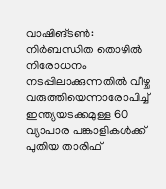വാഷിങ്ടൺ: നിർബന്ധിത തൊഴിൽ നിരോധനം നടപ്പിലാക്കുന്നതിൽ വീഴ്ച വരുത്തിയെന്നാരോപിച്ച് ഇന്ത്യയടക്കമുള്ള 60 വ്യാപാര പങ്കാളികൾക്ക് പുതിയ താരിഫ്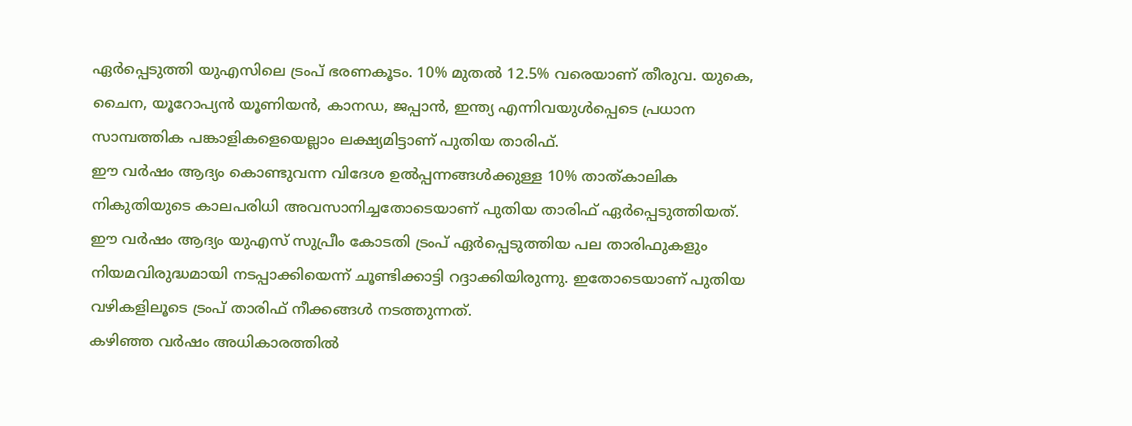ഏർപ്പെടുത്തി യുഎസിലെ ട്രംപ് ഭരണകൂടം. 10% മുതൽ 12.5% വരെയാണ് തീരുവ. യുകെ, ചൈന, യൂറോപ്യൻ യൂണിയൻ, കാനഡ, ജപ്പാൻ, ഇന്ത്യ എന്നിവയുൾപ്പെടെ പ്രധാന സാമ്പത്തിക പങ്കാളികളെയെല്ലാം ലക്ഷ്യമിട്ടാണ് പുതിയ താരിഫ്.
ഈ വർഷം ആദ്യം കൊണ്ടുവന്ന വിദേശ ഉൽപ്പന്നങ്ങൾക്കുള്ള 10% താത്കാലിക നികുതിയുടെ കാലപരിധി അവസാനിച്ചതോടെയാണ് പുതിയ താരിഫ് ഏർപ്പെടുത്തിയത്.
ഈ വർഷം ആദ്യം യുഎസ് സുപ്രീം കോടതി ട്രംപ് ഏർപ്പെടുത്തിയ പല താരിഫുകളും നിയമവിരുദ്ധമായി നടപ്പാക്കിയെന്ന് ചൂണ്ടിക്കാട്ടി റദ്ദാക്കിയിരുന്നു. ഇതോടെയാണ് പുതിയ വഴികളിലൂടെ ട്രംപ് താരിഫ് നീക്കങ്ങൾ നടത്തുന്നത്.
കഴിഞ്ഞ വർഷം അധികാരത്തിൽ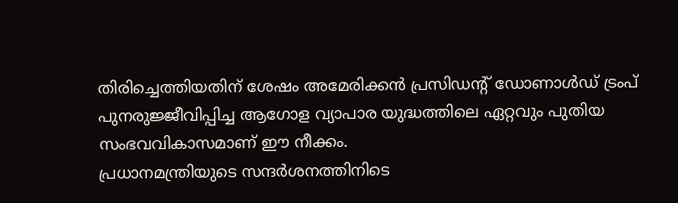തിരിച്ചെത്തിയതിന് ശേഷം അമേരിക്കൻ പ്രസിഡന്റ് ഡോണാൾഡ് ട്രംപ് പുനരുജ്ജീവിപ്പിച്ച ആഗോള വ്യാപാര യുദ്ധത്തിലെ ഏറ്റവും പുതിയ സംഭവവികാസമാണ് ഈ നീക്കം.
പ്രധാനമന്ത്രിയുടെ സന്ദർശനത്തിനിടെ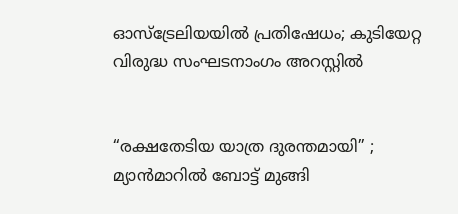ഓസ്ട്രേലിയയിൽ പ്രതിഷേധം; കുടിയേറ്റ വിരുദ്ധ സംഘടനാംഗം അറസ്റ്റിൽ


“രക്ഷതേടിയ യാത്ര ദുരന്തമായി” ; മ്യാൻമാറിൽ ബോട്ട് മുങ്ങി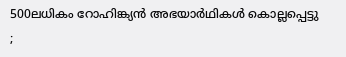500ലധികം റോഹിങ്ക്യൻ അഭയാർഥികൾ കൊല്ലപ്പെട്ടു ;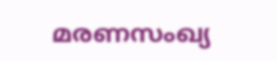മരണസംഖ്യ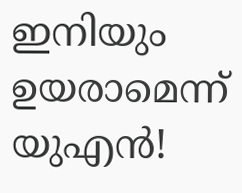ഇനിയും ഉയരാമെന്ന് യുഎൻ!